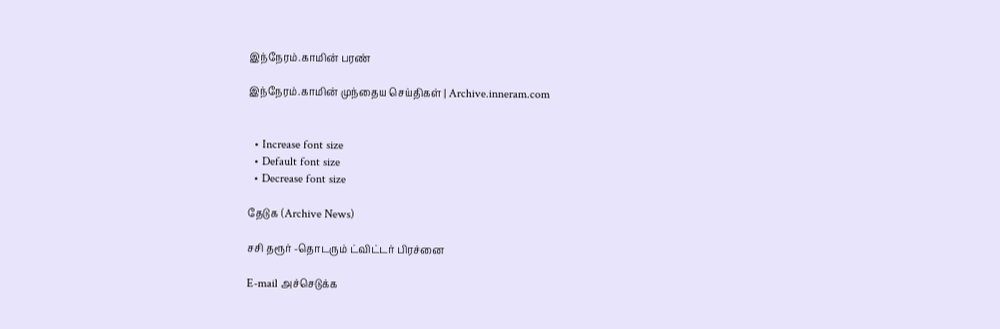இந்நேரம்.காமின் பரண்

இந்நேரம்.காமின் முந்தைய செய்திகள் | Archive.inneram.com


  • Increase font size
  • Default font size
  • Decrease font size

தேடுக (Archive News)

சசி தரூர் -தொடரும் ட்விட்டர் பிரச்னை

E-mail அச்செடுக்க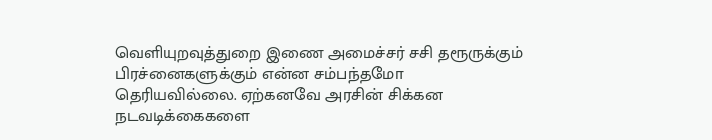வெளியுறவுத்துறை இணை அமைச்சர் சசி தரூருக்கும் பிரச்னைகளுக்கும் என்ன சம்பந்தமோ தெரியவில்லை. ஏற்கனவே அரசின் சிக்கன நடவடிக்கைகளை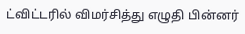ட்விட்டரில் விமர்சித்து எழுதி பின்னர்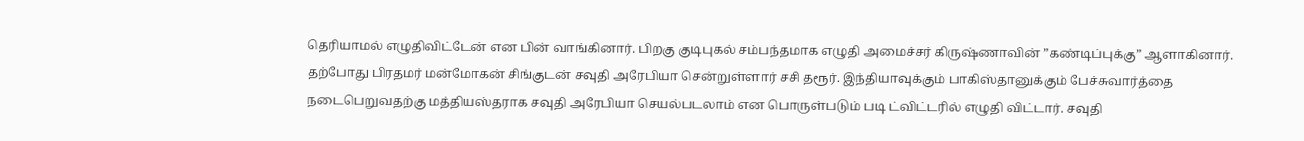தெரியாமல் எழுதிவிட்டேன் என பின் வாங்கினார். பிறகு குடிபுகல் சம்பந்தமாக எழுதி அமைச்சர் கிருஷ்ணாவின் ”கண்டிப்புக்கு” ஆளாகினார். தற்போது பிரதமர் மன்மோகன் சிங்குடன் சவுதி அரேபியா சென்றுள்ளார் சசி தரூர். இந்தியாவுக்கும் பாகிஸ்தானுக்கும் பேச்சுவார்த்தை நடைபெறுவதற்கு மத்தியஸ்தராக சவுதி அரேபியா செயல்படலாம் என பொருள்படும் படி ட்விட்டரில் எழுதி விட்டார். சவுதி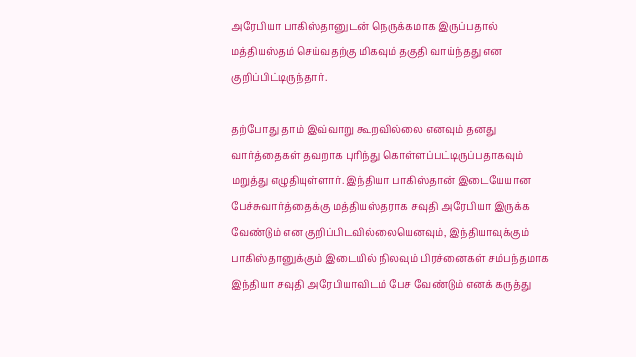அரேபியா பாகிஸ்தானுடன் நெருக்கமாக இருப்பதால் மத்தியஸ்தம் செய்வதற்கு மிகவும் தகுதி வாய்ந்தது என குறிப்பிட்டிருந்தார்.

தற்போது தாம் இவ்வாறு கூறவில்லை எனவும் தனது வார்த்தைகள் தவறாக புரிந்து கொள்ளப்பட்டிருப்பதாகவும் மறுத்து எழுதியுள்ளார். இந்தியா பாகிஸ்தான் இடையேயான பேச்சுவார்த்தைக்கு மத்தியஸ்தராக சவுதி அரேபியா இருக்க வேண்டும் என குறிப்பிடவில்லையெனவும், இந்தியாவுக்கும் பாகிஸ்தானுக்கும் இடையில் நிலவும் பிரச்னைகள் சம்பந்தமாக இந்தியா சவுதி அரேபியாவிடம் பேச வேண்டும் எனக் கருத்து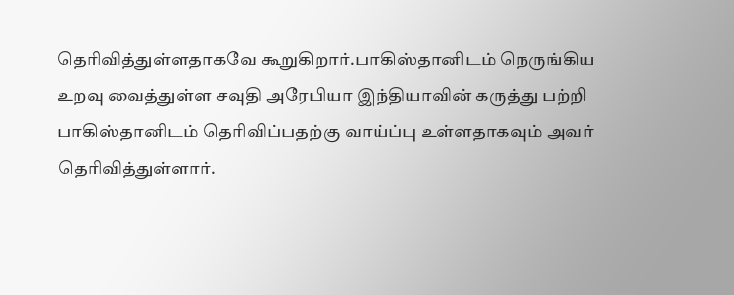தெரிவித்துள்ளதாகவே கூறுகிறார்.பாகிஸ்தானிடம் நெருங்கிய உறவு வைத்துள்ள சவுதி அரேபியா இந்தியாவின் கருத்து பற்றி பாகிஸ்தானிடம் தெரிவிப்பதற்கு வாய்ப்பு உள்ளதாகவும் அவர் தெரிவித்துள்ளார்.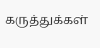கருத்துக்கள்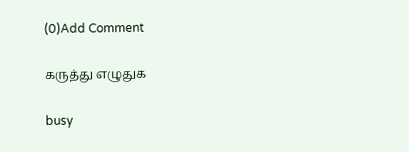(0)Add Comment

கருத்து எழுதுக

busy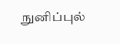நுனிப்புல்